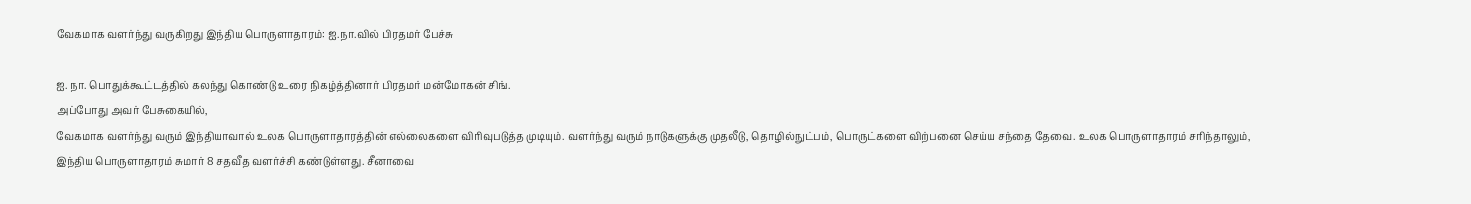வேகமாக வளர்ந்து வருகிறது இந்திய பொருளாதாரம்: ஐ.நா.வில் பிரதமர் பேச்சு

ஐ. நா. பொதுக்கூட்டத்தில் கலந்து கொண்டு உரை நிகழ்த்தினார் பிரதமர் மன்மோகன் சிங்.
அப்போது அவர் பேசுகையில்,
வேகமாக வளர்ந்து வரும் இந்தியாவால் உலக பொருளாதாரத்தின் எல்லைகளை விரிவுபடுத்த முடியும். வளர்ந்து வரும் நாடுகளுக்கு முதலீடு, தொழில்நுட்பம், பொருட்களை விற்பனை செய்ய சந்தை தேவை. உலக பொருளாதாரம் சரிந்தாலும், இந்திய பொருளாதாரம் சுமார் 8 சதவீத வளர்ச்சி கண்டுள்ளது. சீனாவை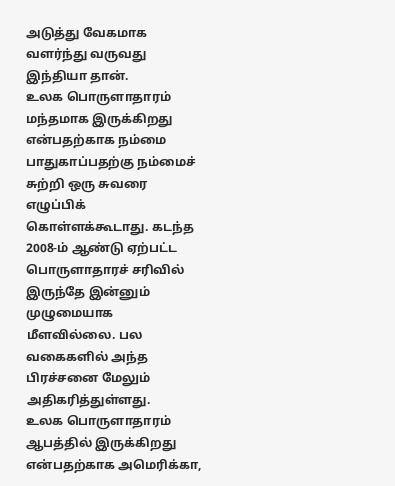அடுத்து வேகமாக வளர்ந்து வருவது இந்தியா தான்.
உலக பொருளாதாரம் மந்தமாக இருக்கிறது என்பதற்காக நம்மை பாதுகாப்பதற்கு நம்மைச் சுற்றி ஒரு சுவரை எழுப்பிக் கொள்ளக்கூடாது. கடந்த 2008-ம் ஆண்டு ஏற்பட்ட பொருளாதாரச் சரிவில் இருந்தே இன்னும் முழுமையாக மீளவில்லை. பல வகைகளில் அந்த பிரச்சனை மேலும் அதிகரித்துள்ளது.
உலக பொருளாதாரம் ஆபத்தில் இருக்கிறது என்பதற்காக அமெரிக்கா,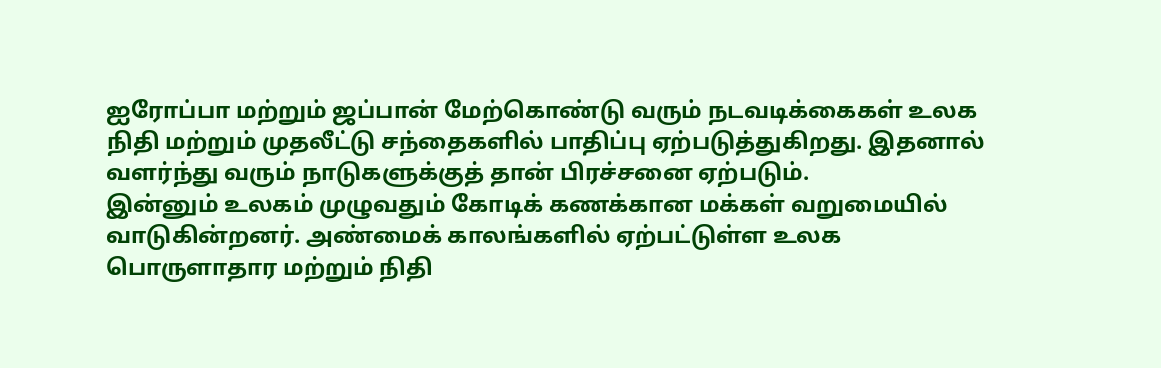ஐரோப்பா மற்றும் ஜப்பான் மேற்கொண்டு வரும் நடவடிக்கைகள் உலக நிதி மற்றும் முதலீட்டு சந்தைகளில் பாதிப்பு ஏற்படுத்துகிறது. இதனால் வளர்ந்து வரும் நாடுகளுக்குத் தான் பிரச்சனை ஏற்படும்.
இன்னும் உலகம் முழுவதும் கோடிக் கணக்கான மக்கள் வறுமையில் வாடுகின்றனர். அண்மைக் காலங்களில் ஏற்பட்டுள்ள உலக பொருளாதார மற்றும் நிதி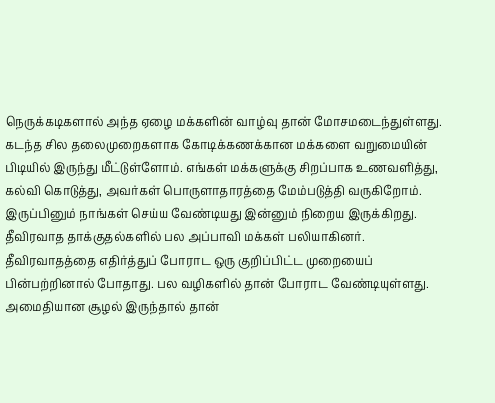நெருக்கடிகளால் அந்த ஏழை மக்களின் வாழ்வு தான் மோசமடைந்துள்ளது.
கடந்த சில தலைமுறைகளாக கோடிக்கணக்கான மக்களை வறுமையின் பிடியில் இருந்து மீட்டுள்ளோம். எங்கள் மக்களுக்கு சிறப்பாக உணவளித்து, கல்வி கொடுத்து, அவர்கள் பொருளாதாரத்தை மேம்படுத்தி வருகிறோம். இருப்பினும் நாங்கள் செய்ய வேண்டியது இன்னும் நிறைய இருக்கிறது.
தீவிரவாத தாக்குதல்களில் பல அப்பாவி மக்கள் பலியாகினர். தீவிரவாதத்தை எதிர்த்துப் போராட ஒரு குறிப்பிட்ட முறையைப் பின்பற்றினால் போதாது. பல வழிகளில் தான் போராட வேண்டியுள்ளது. அமைதியான சூழல் இருந்தால் தான்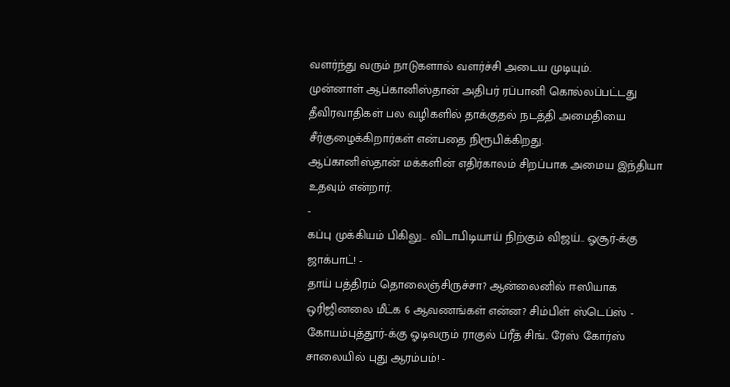வளர்ந்து வரும் நாடுகளால் வளர்ச்சி அடைய முடியும்.
முன்னாள் ஆப்கானிஸ்தான் அதிபர் ரப்பானி கொல்லப்பட்டது தீவிரவாதிகள் பல வழிகளில் தாக்குதல் நடத்தி அமைதியை சீர்குழைக்கிறார்கள் என்பதை நிரூபிக்கிறது.
ஆப்கானிஸ்தான் மக்களின் எதிர்காலம் சிறப்பாக அமைய இந்தியா உதவும் என்றார்.
-
கப்பு முக்கியம் பிகிலு.. விடாபிடியாய் நிற்கும் விஜய்.. ஓசூர்-க்கு ஜாக்பாட்! -
தாய் பத்திரம் தொலைஞ்சிருச்சா? ஆன்லைனில் ஈஸியாக ஒரிஜினலை மீட்க 6 ஆவணங்கள் என்ன? சிம்பிள் ஸ்டெப்ஸ் -
கோயம்புத்தூர்-க்கு ஓடிவரும் ராகுல் ப்ரீத் சிங்.. ரேஸ் கோர்ஸ் சாலையில் புது ஆரம்பம்! -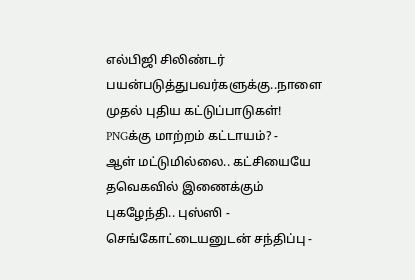எல்பிஜி சிலிண்டர் பயன்படுத்துபவர்களுக்கு..நாளை முதல் புதிய கட்டுப்பாடுகள்! PNGக்கு மாற்றம் கட்டாயம்? -
ஆள் மட்டுமில்லை.. கட்சியையே தவெகவில் இணைக்கும் புகழேந்தி.. புஸ்ஸி - செங்கோட்டையனுடன் சந்திப்பு -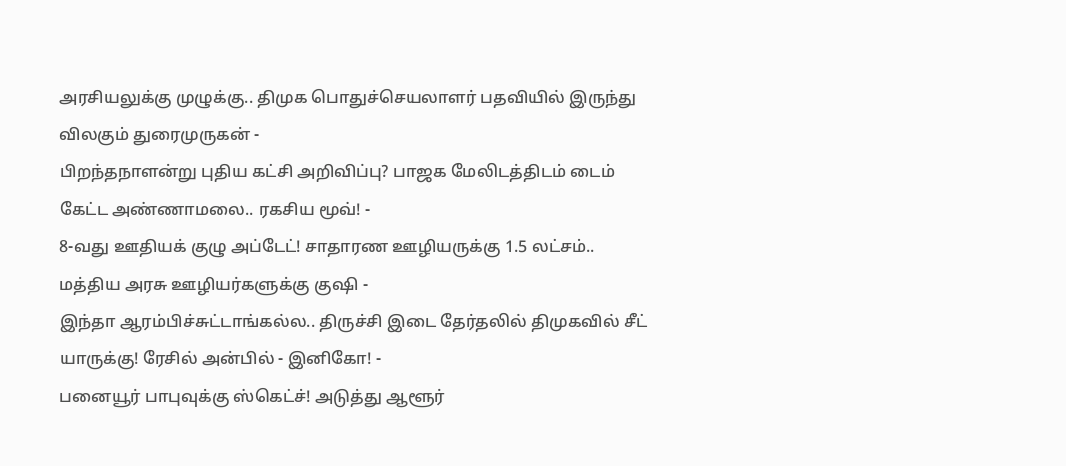அரசியலுக்கு முழுக்கு.. திமுக பொதுச்செயலாளர் பதவியில் இருந்து விலகும் துரைமுருகன் -
பிறந்தநாளன்று புதிய கட்சி அறிவிப்பு? பாஜக மேலிடத்திடம் டைம் கேட்ட அண்ணாமலை.. ரகசிய மூவ்! -
8-வது ஊதியக் குழு அப்டேட்! சாதாரண ஊழியருக்கு 1.5 லட்சம்.. மத்திய அரசு ஊழியர்களுக்கு குஷி -
இந்தா ஆரம்பிச்சுட்டாங்கல்ல.. திருச்சி இடை தேர்தலில் திமுகவில் சீட் யாருக்கு! ரேசில் அன்பில் - இனிகோ! -
பனையூர் பாபுவுக்கு ஸ்கெட்ச்! அடுத்து ஆளூர்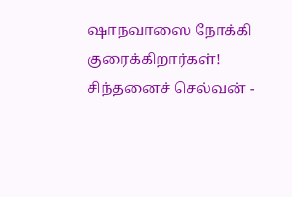ஷாநவாஸை நோக்கி குரைக்கிறார்கள்! சிந்தனைச் செல்வன் -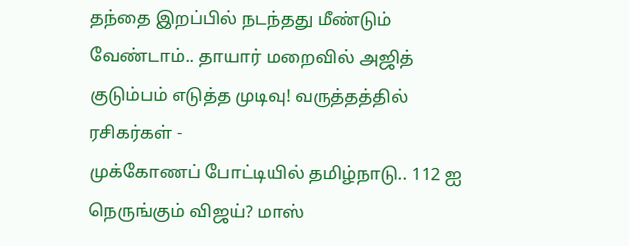தந்தை இறப்பில் நடந்தது மீண்டும் வேண்டாம்.. தாயார் மறைவில் அஜித் குடும்பம் எடுத்த முடிவு! வருத்தத்தில் ரசிகர்கள் -
முக்கோணப் போட்டியில் தமிழ்நாடு.. 112 ஐ நெருங்கும் விஜய்? மாஸ்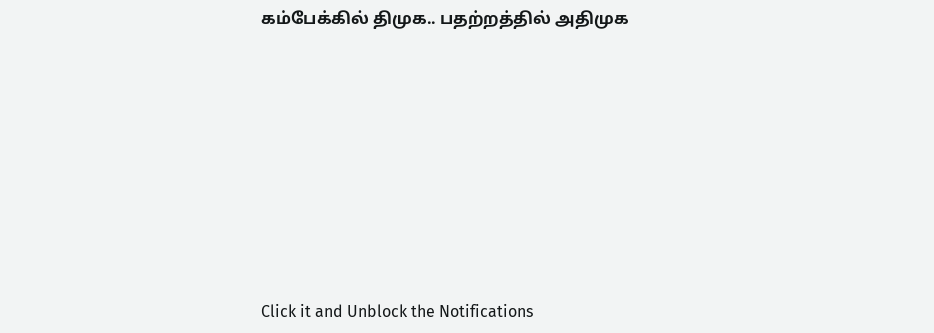கம்பேக்கில் திமுக.. பதற்றத்தில் அதிமுக












Click it and Unblock the Notifications